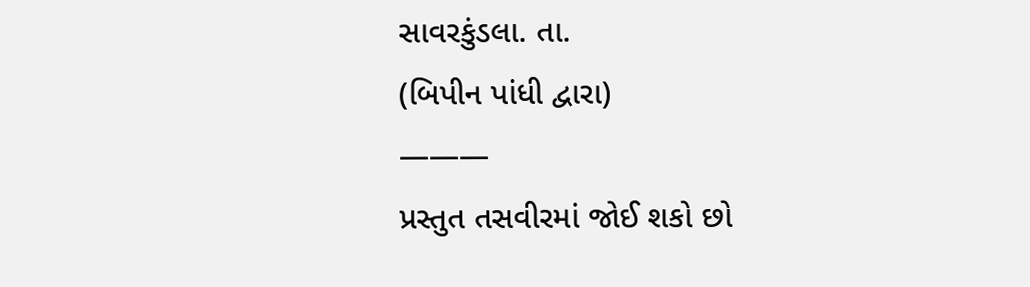સાવરકુંડલા. તા.
(બિપીન પાંધી દ્વારા)
———
પ્રસ્તુત તસવીરમાં જોઈ શકો છો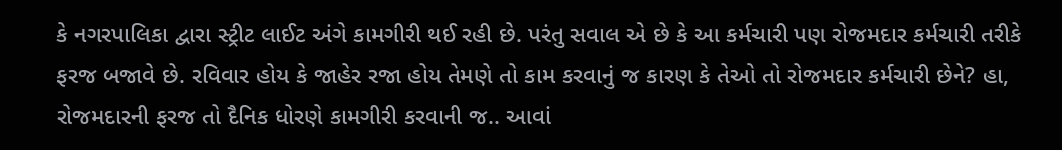કે નગરપાલિકા દ્વારા સ્ટ્રીટ લાઈટ અંગે કામગીરી થઈ રહી છે. પરંતુ સવાલ એ છે કે આ કર્મચારી પણ રોજમદાર કર્મચારી તરીકે ફરજ બજાવે છે. રવિવાર હોય કે જાહેર રજા હોય તેમણે તો કામ કરવાનું જ કારણ કે તેઓ તો રોજમદાર કર્મચારી છેને? હા, રોજમદારની ફરજ તો દૈનિક ધોરણે કામગીરી કરવાની જ.. આવાં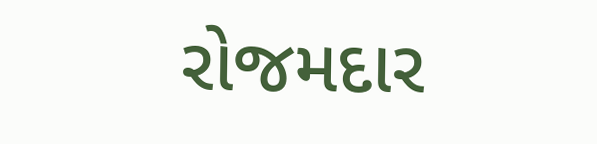રોજમદાર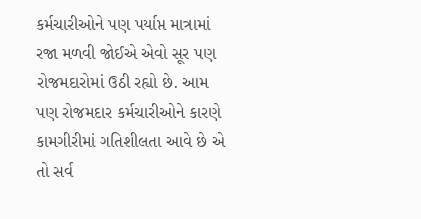કર્મચારીઓને પણ પર્યાપ્ત માત્રામાં રજા મળવી જોઈએ એવો સૂર પણ રોજમદારોમાં ઉઠી રહ્યો છે. આમ પણ રોજમદાર કર્મચારીઓને કારણે કામગીરીમાં ગતિશીલતા આવે છે એ તો સર્વ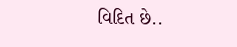વિદિત છે..